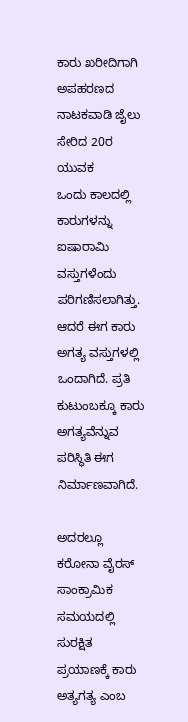ಕಾರು ಖರೀದಿಗಾಗಿ ಅಪಹರಣದ ನಾಟಕವಾಡಿ ಜೈಲು ಸೇರಿದ 20ರ ಯುವಕ
ಒಂದು ಕಾಲದಲ್ಲಿ ಕಾರುಗಳನ್ನು ಐಷಾರಾಮಿ ವಸ್ತುಗಳೆಂದು ಪರಿಗಣಿಸಲಾಗಿತ್ತು. ಆದರೆ ಈಗ ಕಾರು ಅಗತ್ಯ ವಸ್ತುಗಳಲ್ಲಿ ಒಂದಾಗಿದೆ. ಪ್ರತಿ ಕುಟುಂಬಕ್ಕೂ ಕಾರು ಅಗತ್ಯವೆನ್ನುವ ಪರಿಸ್ಥಿತಿ ಈಗ ನಿರ್ಮಾಣವಾಗಿದೆ.

ಅದರಲ್ಲೂ ಕರೋನಾ ವೈರಸ್ ಸಾಂಕ್ರಾಮಿಕ ಸಮಯದಲ್ಲಿ ಸುರಕ್ಷಿತ ಪ್ರಯಾಣಕ್ಕೆ ಕಾರು ಅತ್ಯಗತ್ಯ ಎಂಬ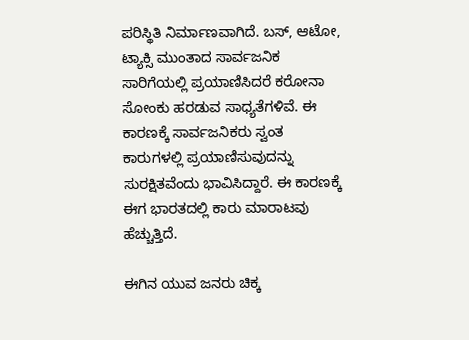ಪರಿಸ್ಥಿತಿ ನಿರ್ಮಾಣವಾಗಿದೆ. ಬಸ್, ಆಟೋ, ಟ್ಯಾಕ್ಸಿ ಮುಂತಾದ ಸಾರ್ವಜನಿಕ ಸಾರಿಗೆಯಲ್ಲಿ ಪ್ರಯಾಣಿಸಿದರೆ ಕರೋನಾ ಸೋಂಕು ಹರಡುವ ಸಾಧ್ಯತೆಗಳಿವೆ. ಈ ಕಾರಣಕ್ಕೆ ಸಾರ್ವಜನಿಕರು ಸ್ವಂತ ಕಾರುಗಳಲ್ಲಿ ಪ್ರಯಾಣಿಸುವುದನ್ನು ಸುರಕ್ಷಿತವೆಂದು ಭಾವಿಸಿದ್ದಾರೆ. ಈ ಕಾರಣಕ್ಕೆ ಈಗ ಭಾರತದಲ್ಲಿ ಕಾರು ಮಾರಾಟವು ಹೆಚ್ಚುತ್ತಿದೆ.

ಈಗಿನ ಯುವ ಜನರು ಚಿಕ್ಕ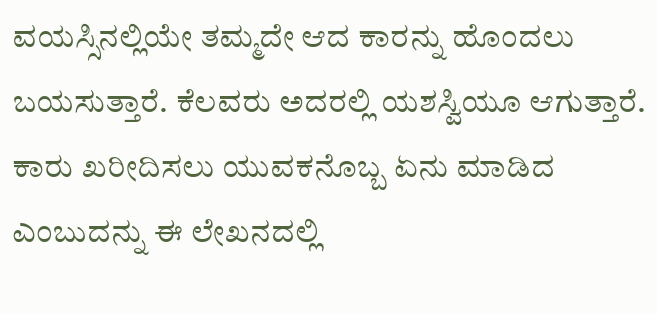ವಯಸ್ಸಿನಲ್ಲಿಯೇ ತಮ್ಮದೇ ಆದ ಕಾರನ್ನು ಹೊಂದಲು ಬಯಸುತ್ತಾರೆ. ಕೆಲವರು ಅದರಲ್ಲಿ ಯಶಸ್ವಿಯೂ ಆಗುತ್ತಾರೆ. ಕಾರು ಖರೀದಿಸಲು ಯುವಕನೊಬ್ಬ ಏನು ಮಾಡಿದ ಎಂಬುದನ್ನು ಈ ಲೇಖನದಲ್ಲಿ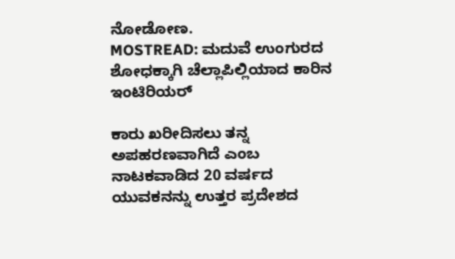ನೋಡೋಣ.
MOSTREAD: ಮದುವೆ ಉಂಗುರದ ಶೋಧಕ್ಕಾಗಿ ಚೆಲ್ಲಾಪಿಲ್ಲಿಯಾದ ಕಾರಿನ ಇಂಟಿರಿಯರ್

ಕಾರು ಖರೀದಿಸಲು ತನ್ನ ಅಪಹರಣವಾಗಿದೆ ಎಂಬ ನಾಟಕವಾಡಿದ 20 ವರ್ಷದ ಯುವಕನನ್ನು ಉತ್ತರ ಪ್ರದೇಶದ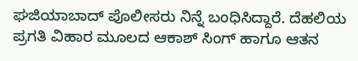ಘಜಿಯಾಬಾದ್ ಪೊಲೀಸರು ನಿನ್ನೆ ಬಂಧಿಸಿದ್ದಾರೆ. ದೆಹಲಿಯ ಪ್ರಗತಿ ವಿಹಾರ ಮೂಲದ ಆಕಾಶ್ ಸಿಂಗ್ ಹಾಗೂ ಆತನ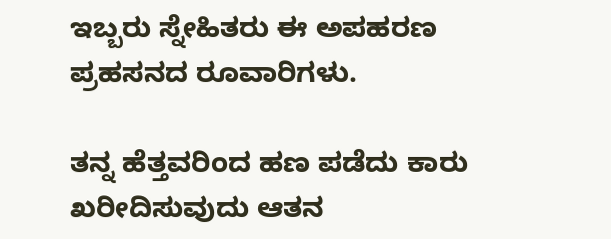ಇಬ್ಬರು ಸ್ನೇಹಿತರು ಈ ಅಪಹರಣ ಪ್ರಹಸನದ ರೂವಾರಿಗಳು.

ತನ್ನ ಹೆತ್ತವರಿಂದ ಹಣ ಪಡೆದು ಕಾರು ಖರೀದಿಸುವುದು ಆತನ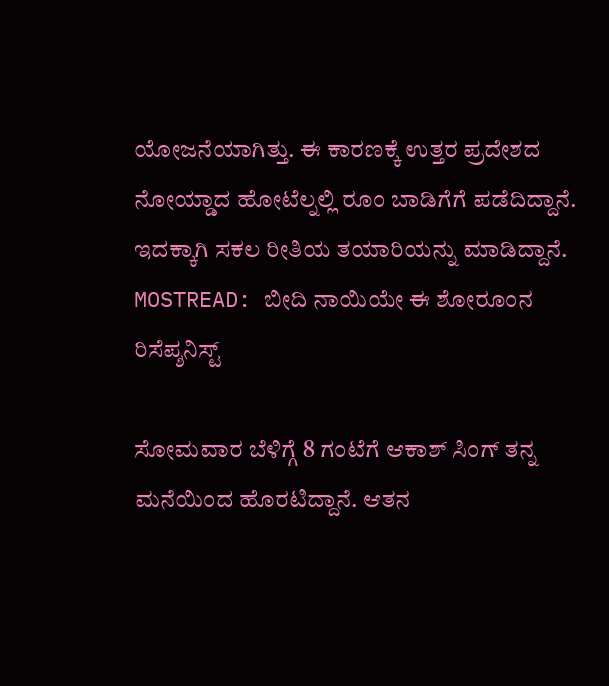ಯೋಜನೆಯಾಗಿತ್ತು. ಈ ಕಾರಣಕ್ಕೆ ಉತ್ತರ ಪ್ರದೇಶದ ನೋಯ್ಡಾದ ಹೋಟೆಲ್ನಲ್ಲಿ ರೂಂ ಬಾಡಿಗೆಗೆ ಪಡೆದಿದ್ದಾನೆ. ಇದಕ್ಕಾಗಿ ಸಕಲ ರೀತಿಯ ತಯಾರಿಯನ್ನು ಮಾಡಿದ್ದಾನೆ.
MOSTREAD: ಬೀದಿ ನಾಯಿಯೇ ಈ ಶೋರೂಂನ ರಿಸೆಪ್ಶನಿಸ್ಟ್

ಸೋಮವಾರ ಬೆಳಿಗ್ಗೆ 8 ಗಂಟೆಗೆ ಆಕಾಶ್ ಸಿಂಗ್ ತನ್ನ ಮನೆಯಿಂದ ಹೊರಟಿದ್ದಾನೆ. ಆತನ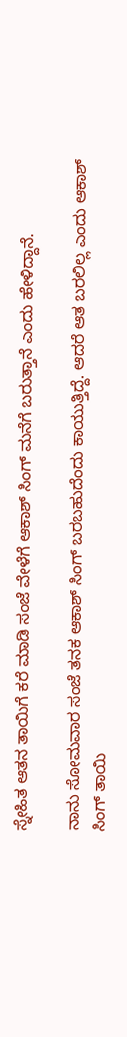ಸ್ನೇಹಿತ ಆತನ ತಾಯಿಗೆ ಕರೆ ಮಾಡಿ ಸಂಜೆ ವೇಳೆಗೆ ಆಕಾಶ್ ಸಿಂಗ್ ಮನೆಗೆ ಬರುತ್ತಾನೆ ಎಂದು ಹೇಳಿದ್ದಾನೆ.

ನಾನು ಸೋಮವಾರ ಸಂಜೆ ತನಕ ಆಕಾಶ್ ಸಿಂಗ್ ಬರಬಹುದೆಂದು ಕಾಯುತ್ತಿದ್ದೆ. ಆದರೆ ಆತ ಬರಲಿಲ್ಲ ಎಂದು ಆಕಾಶ್ ಸಿಂಗ್ ತಾಯಿ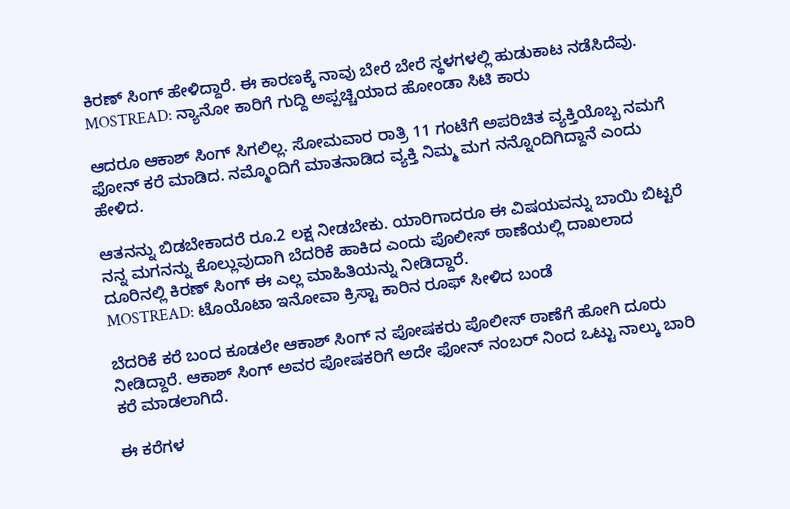ಕಿರಣ್ ಸಿಂಗ್ ಹೇಳಿದ್ದಾರೆ. ಈ ಕಾರಣಕ್ಕೆ ನಾವು ಬೇರೆ ಬೇರೆ ಸ್ಥಳಗಳಲ್ಲಿ ಹುಡುಕಾಟ ನಡೆಸಿದೆವು.
MOSTREAD: ನ್ಯಾನೋ ಕಾರಿಗೆ ಗುದ್ದಿ ಅಪ್ಪಚ್ಚಿಯಾದ ಹೋಂಡಾ ಸಿಟಿ ಕಾರು

ಆದರೂ ಆಕಾಶ್ ಸಿಂಗ್ ಸಿಗಲಿಲ್ಲ. ಸೋಮವಾರ ರಾತ್ರಿ 11 ಗಂಟೆಗೆ ಅಪರಿಚಿತ ವ್ಯಕ್ತಿಯೊಬ್ಬ ನಮಗೆ ಫೋನ್ ಕರೆ ಮಾಡಿದ. ನಮ್ಮೊಂದಿಗೆ ಮಾತನಾಡಿದ ವ್ಯಕ್ತಿ ನಿಮ್ಮ ಮಗ ನನ್ನೊಂದಿಗಿದ್ದಾನೆ ಎಂದು ಹೇಳಿದ.

ಆತನನ್ನು ಬಿಡಬೇಕಾದರೆ ರೂ.2 ಲಕ್ಷ ನೀಡಬೇಕು. ಯಾರಿಗಾದರೂ ಈ ವಿಷಯವನ್ನು ಬಾಯಿ ಬಿಟ್ಟರೆ ನನ್ನ ಮಗನನ್ನು ಕೊಲ್ಲುವುದಾಗಿ ಬೆದರಿಕೆ ಹಾಕಿದ ಎಂದು ಪೊಲೀಸ್ ಠಾಣೆಯಲ್ಲಿ ದಾಖಲಾದ ದೂರಿನಲ್ಲಿ ಕಿರಣ್ ಸಿಂಗ್ ಈ ಎಲ್ಲ ಮಾಹಿತಿಯನ್ನು ನೀಡಿದ್ದಾರೆ.
MOSTREAD: ಟೊಯೊಟಾ ಇನೋವಾ ಕ್ರಿಸ್ಟಾ ಕಾರಿನ ರೂಫ್ ಸೀಳಿದ ಬಂಡೆ

ಬೆದರಿಕೆ ಕರೆ ಬಂದ ಕೂಡಲೇ ಆಕಾಶ್ ಸಿಂಗ್ ನ ಪೋಷಕರು ಪೊಲೀಸ್ ಠಾಣೆಗೆ ಹೋಗಿ ದೂರು ನೀಡಿದ್ದಾರೆ. ಆಕಾಶ್ ಸಿಂಗ್ ಅವರ ಪೋಷಕರಿಗೆ ಅದೇ ಫೋನ್ ನಂಬರ್ ನಿಂದ ಒಟ್ಟು ನಾಲ್ಕು ಬಾರಿ ಕರೆ ಮಾಡಲಾಗಿದೆ.

ಈ ಕರೆಗಳ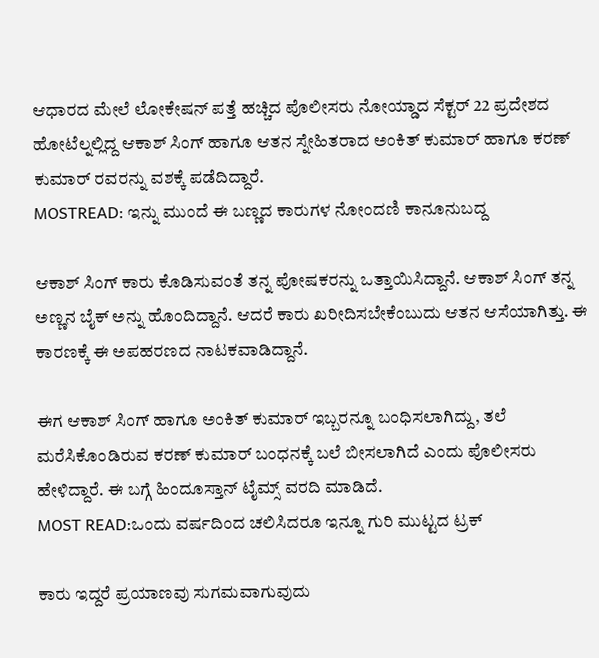ಆಧಾರದ ಮೇಲೆ ಲೋಕೇಷನ್ ಪತ್ತೆ ಹಚ್ಚಿದ ಪೊಲೀಸರು ನೋಯ್ಡಾದ ಸೆಕ್ಟರ್ 22 ಪ್ರದೇಶದ ಹೋಟೆಲ್ನಲ್ಲಿದ್ದ ಆಕಾಶ್ ಸಿಂಗ್ ಹಾಗೂ ಆತನ ಸ್ನೇಹಿತರಾದ ಅಂಕಿತ್ ಕುಮಾರ್ ಹಾಗೂ ಕರಣ್ ಕುಮಾರ್ ರವರನ್ನು ವಶಕ್ಕೆ ಪಡೆದಿದ್ದಾರೆ.
MOSTREAD: ಇನ್ನು ಮುಂದೆ ಈ ಬಣ್ಣದ ಕಾರುಗಳ ನೋಂದಣಿ ಕಾನೂನುಬದ್ದ

ಆಕಾಶ್ ಸಿಂಗ್ ಕಾರು ಕೊಡಿಸುವಂತೆ ತನ್ನ ಪೋಷಕರನ್ನು ಒತ್ತಾಯಿಸಿದ್ದಾನೆ. ಆಕಾಶ್ ಸಿಂಗ್ ತನ್ನ ಅಣ್ಣನ ಬೈಕ್ ಅನ್ನು ಹೊಂದಿದ್ದಾನೆ. ಆದರೆ ಕಾರು ಖರೀದಿಸಬೇಕೆಂಬುದು ಆತನ ಆಸೆಯಾಗಿತ್ತು. ಈ ಕಾರಣಕ್ಕೆ ಈ ಅಪಹರಣದ ನಾಟಕವಾಡಿದ್ದಾನೆ.

ಈಗ ಆಕಾಶ್ ಸಿಂಗ್ ಹಾಗೂ ಅಂಕಿತ್ ಕುಮಾರ್ ಇಬ್ಬರನ್ನೂ ಬಂಧಿಸಲಾಗಿದ್ದು, ತಲೆ ಮರೆಸಿಕೊಂಡಿರುವ ಕರಣ್ ಕುಮಾರ್ ಬಂಧನಕ್ಕೆ ಬಲೆ ಬೀಸಲಾಗಿದೆ ಎಂದು ಪೊಲೀಸರು ಹೇಳಿದ್ದಾರೆ. ಈ ಬಗ್ಗೆ ಹಿಂದೂಸ್ತಾನ್ ಟೈಮ್ಸ್ ವರದಿ ಮಾಡಿದೆ.
MOST READ:ಒಂದು ವರ್ಷದಿಂದ ಚಲಿಸಿದರೂ ಇನ್ನೂ ಗುರಿ ಮುಟ್ಟದ ಟ್ರಕ್

ಕಾರು ಇದ್ದರೆ ಪ್ರಯಾಣವು ಸುಗಮವಾಗುವುದು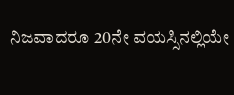ನಿಜವಾದರೂ 20ನೇ ವಯಸ್ಸಿನಲ್ಲಿಯೇ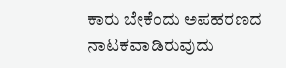ಕಾರು ಬೇಕೆಂದು ಅಪಹರಣದ ನಾಟಕವಾಡಿರುವುದು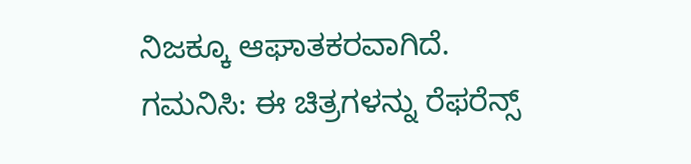ನಿಜಕ್ಕೂ ಆಘಾತಕರವಾಗಿದೆ.
ಗಮನಿಸಿ: ಈ ಚಿತ್ರಗಳನ್ನು ರೆಫರೆನ್ಸ್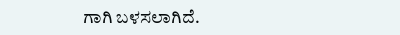ಗಾಗಿ ಬಳಸಲಾಗಿದೆ.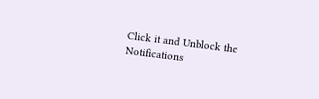Click it and Unblock the Notifications